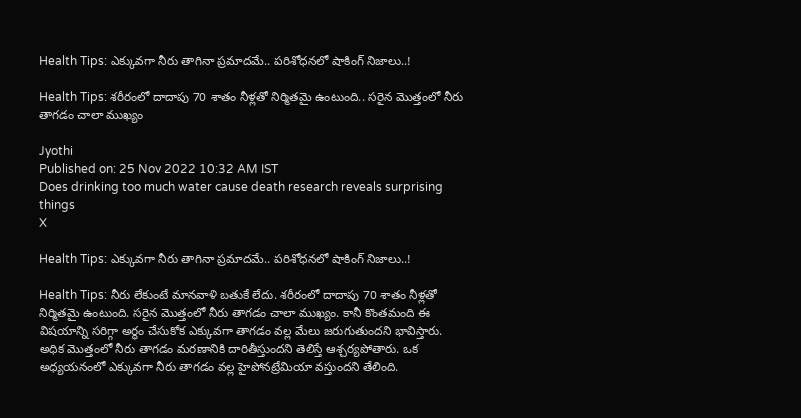Health Tips: ఎక్కువగా నీరు తాగినా ప్రమాదమే.. పరిశోధనలో షాకింగ్‌ నిజాలు..!

Health Tips: శరీరంలో దాదాపు 70 శాతం నీళ్లతో నిర్మితమై ఉంటుంది.. సరైన మొత్తంలో నీరు తాగడం చాలా ముఖ్యం

Jyothi
Published on: 25 Nov 2022 10:32 AM IST
Does drinking too much water cause death research reveals surprising things
X

Health Tips: ఎక్కువగా నీరు తాగినా ప్రమాదమే.. పరిశోధనలో షాకింగ్‌ నిజాలు..!

Health Tips: నీరు లేకుంటే మానవాళి బతుకే లేదు. శరీరంలో దాదాపు 70 శాతం నీళ్లతో నిర్మితమై ఉంటుంది. సరైన మొత్తంలో నీరు తాగడం చాలా ముఖ్యం. కానీ కొంతమంది ఈ విషయాన్ని సరిగ్గా అర్థం చేసుకోక ఎక్కువగా తాగడం వల్ల మేలు జరుగుతుందని భావిస్తారు. అధిక మొత్తంలో నీరు తాగడం మరణానికి దారితీస్తుందని తెలిస్తే ఆశ్చర్యపోతారు. ఒక అధ్యయనంలో ఎక్కువగా నీరు తాగడం వల్ల హైపోనట్రేమియా వస్తుందని తేలింది.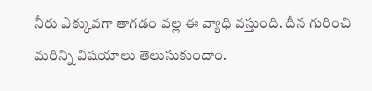నీరు ఎక్కువగా తాగడం వల్ల ఈ వ్యాధి వస్తుంది. దీన గురించి మరిన్ని విషయాలు తెలుసుకుందాం.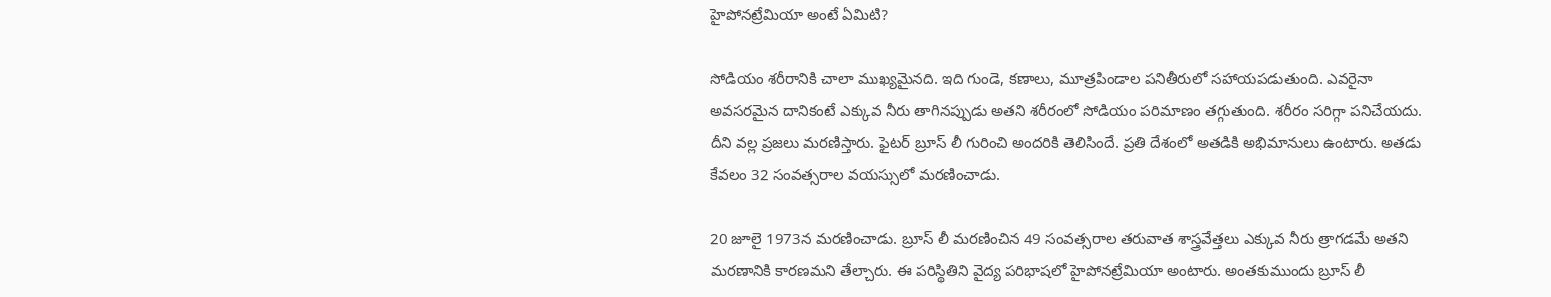హైపోనట్రేమియా అంటే ఏమిటి?

సోడియం శరీరానికి చాలా ముఖ్యమైనది. ఇది గుండె, కణాలు, మూత్రపిండాల పనితీరులో సహాయపడుతుంది. ఎవరైనా అవసరమైన దానికంటే ఎక్కువ నీరు తాగినప్పుడు అతని శరీరంలో సోడియం పరిమాణం తగ్గుతుంది. శరీరం సరిగ్గా పనిచేయదు. దీని వల్ల ప్రజలు మరణిస్తారు. ఫైటర్‌ బ్రూస్ లీ గురించి అందరికి తెలిసిందే. ప్రతి దేశంలో అతడికి అభిమానులు ఉంటారు. అతడు కేవలం 32 సంవత్సరాల వయస్సులో మరణించాడు.

20 జూలై 1973న మరణించాడు. బ్రూస్ లీ మరణించిన 49 సంవత్సరాల తరువాత శాస్త్రవేత్తలు ఎక్కువ నీరు త్రాగడమే అతని మరణానికి కారణమని తేల్చారు. ఈ పరిస్థితిని వైద్య పరిభాషలో హైపోనట్రేమియా అంటారు. అంతకుముందు బ్రూస్ లీ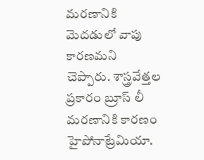మరణానికి మెదడులో వాపు కారణమని చెప్పారు. శాస్త్రవేత్తల ప్రకారం బ్రూస్ లీ మరణానికి కారణం హైపోనాట్రేమియా.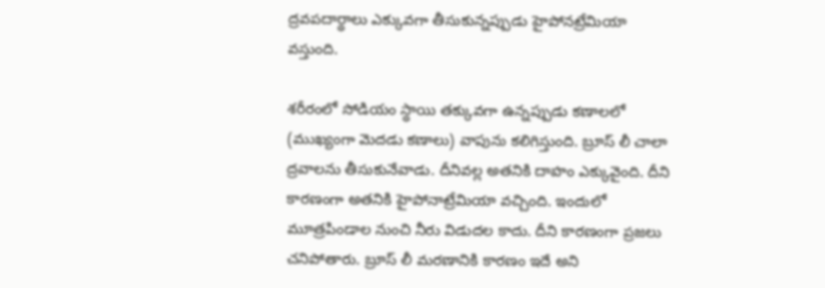ద్రవపదార్థాలు ఎక్కువగా తీసుకున్నప్పుడు హైపోనట్రేమియా వస్తుంది.

శరీరంలో సోడియం స్థాయి తక్కువగా ఉన్నప్పుడు కణాలలో (ముఖ్యంగా మెదడు కణాలు) వాపును కలిగిస్తుంది. బ్రూస్ లీ చాలా ద్రవాలను తీసుకునేవాడు. దీనివల్ల అతనికి దాహం ఎక్కువైంది. దీని కారణంగా అతనికి హైపోనాట్రేమియా వచ్చింది. ఇందులో మూత్రపిండాల నుంచి నీరు విడుదల కాదు. దీని కారణంగా ప్రజలు చనిపోతారు. బ్రూస్ లీ మరణానికి కారణం ఇదే అని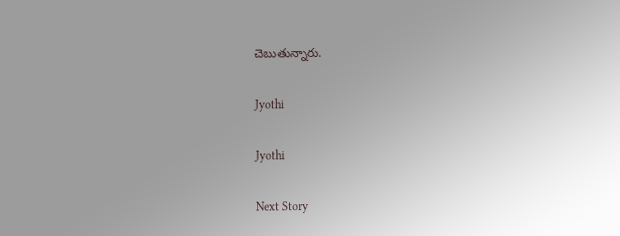చెబుతున్నారు.

Jyothi

Jyothi

Next Story